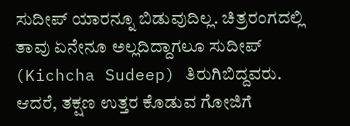ಸುದೀಪ್ ಯಾರನ್ನೂ ಬಿಡುವುದಿಲ್ಲ. ಚಿತ್ರರಂಗದಲ್ಲಿ ತಾವು ಏನೇನೂ ಅಲ್ಲದಿದ್ದಾಗಲೂ ಸುದೀಪ್ (Kichcha Sudeep) ತಿರುಗಿಬಿದ್ದವರು. ಆದರೆ, ತಕ್ಷಣ ಉತ್ತರ ಕೊಡುವ ಗೋಜಿಗೆ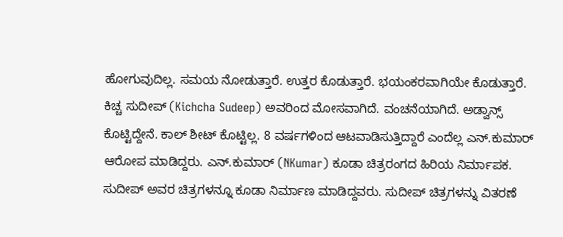ಹೋಗುವುದಿಲ್ಲ. ಸಮಯ ನೋಡುತ್ತಾರೆ. ಉತ್ತರ ಕೊಡುತ್ತಾರೆ. ಭಯಂಕರವಾಗಿಯೇ ಕೊಡುತ್ತಾರೆ.
ಕಿಚ್ಚ ಸುದೀಪ್ (Kichcha Sudeep) ಅವರಿಂದ ಮೋಸವಾಗಿದೆ. ವಂಚನೆಯಾಗಿದೆ. ಅಡ್ವಾನ್ಸ್ ಕೊಟ್ಟಿದ್ದೇನೆ. ಕಾಲ್ ಶೀಟ್ ಕೊಟ್ಟಿಲ್ಲ. 8 ವರ್ಷಗಳಿಂದ ಆಟವಾಡಿಸುತ್ತಿದ್ದಾರೆ ಎಂದೆಲ್ಲ ಎನ್.ಕುಮಾರ್ ಆರೋಪ ಮಾಡಿದ್ದರು. ಎನ್.ಕುಮಾರ್ (NKumar) ಕೂಡಾ ಚಿತ್ರರಂಗದ ಹಿರಿಯ ನಿರ್ಮಾಪಕ. ಸುದೀಪ್ ಅವರ ಚಿತ್ರಗಳನ್ನೂ ಕೂಡಾ ನಿರ್ಮಾಣ ಮಾಡಿದ್ದವರು. ಸುದೀಪ್ ಚಿತ್ರಗಳನ್ನು ವಿತರಣೆ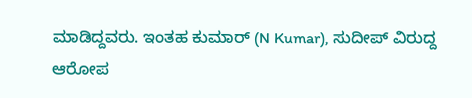ಮಾಡಿದ್ದವರು. ಇಂತಹ ಕುಮಾರ್ (N Kumar), ಸುದೀಪ್ ವಿರುದ್ದ
ಆರೋಪ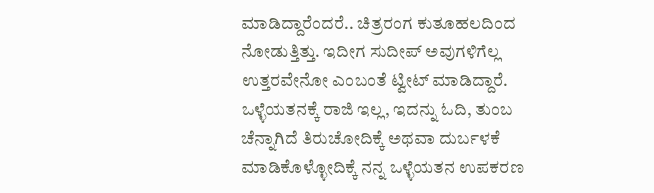ಮಾಡಿದ್ದಾರೆಂದರೆ.. ಚಿತ್ರರಂಗ ಕುತೂಹಲದಿಂದ ನೋಡುತ್ತಿತ್ತು. ಇದೀಗ ಸುದೀಪ್ ಅವುಗಳಿಗೆಲ್ಲ ಉತ್ತರವೇನೋ ಎಂಬಂತೆ ಟ್ವೀಟ್ ಮಾಡಿದ್ದಾರೆ.
ಒಳ್ಳೆಯತನಕ್ಕೆ ರಾಜಿ ಇಲ್ಲ, ಇದನ್ನು ಓದಿ, ತುಂಬ ಚೆನ್ನಾಗಿದೆ ತಿರುಚೋದಿಕ್ಕೆ ಅಥವಾ ದುರ್ಬಳಕೆ ಮಾಡಿಕೊಳ್ಳೋದಿಕ್ಕೆ ನನ್ನ ಒಳ್ಳೆಯತನ ಉಪಕರಣ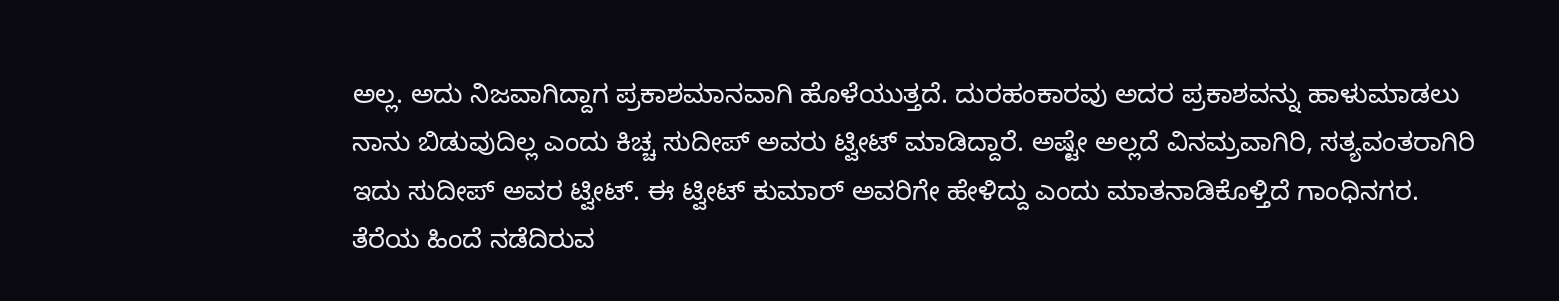ಅಲ್ಲ. ಅದು ನಿಜವಾಗಿದ್ದಾಗ ಪ್ರಕಾಶಮಾನವಾಗಿ ಹೊಳೆಯುತ್ತದೆ. ದುರಹಂಕಾರವು ಅದರ ಪ್ರಕಾಶವನ್ನು ಹಾಳುಮಾಡಲು ನಾನು ಬಿಡುವುದಿಲ್ಲ ಎಂದು ಕಿಚ್ಚ ಸುದೀಪ್ ಅವರು ಟ್ವೀಟ್ ಮಾಡಿದ್ದಾರೆ. ಅಷ್ಟೇ ಅಲ್ಲದೆ ವಿನಮ್ರವಾಗಿರಿ, ಸತ್ಯವಂತರಾಗಿರಿ ಇದು ಸುದೀಪ್ ಅವರ ಟ್ವೀಟ್. ಈ ಟ್ವೀಟ್ ಕುಮಾರ್ ಅವರಿಗೇ ಹೇಳಿದ್ದು ಎಂದು ಮಾತನಾಡಿಕೊಳ್ತಿದೆ ಗಾಂಧಿನಗರ. ತೆರೆಯ ಹಿಂದೆ ನಡೆದಿರುವ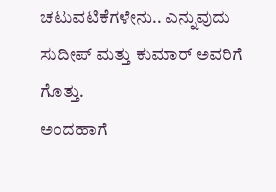ಚಟುವಟಿಕೆಗಳೇನು.. ಎನ್ನುವುದು ಸುದೀಪ್ ಮತ್ತು ಕುಮಾರ್ ಅವರಿಗೆ ಗೊತ್ತು.
ಅಂದಹಾಗೆ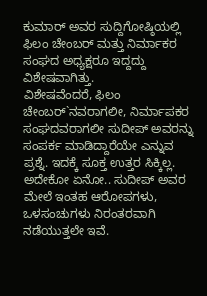ಕುಮಾರ್ ಅವರ ಸುದ್ದಿಗೋಷ್ಠಿಯಲ್ಲಿ ಫಿಲಂ ಚೇಂಬರ್ ಮತ್ತು ನಿರ್ಮಾಕರ ಸಂಘದ ಅಧ್ಯಕ್ಷರೂ ಇದ್ದದ್ದು ವಿಶೇಷವಾಗಿತ್ತು.
ವಿಶೇಷವೆಂದರೆ, ಫಿಲಂ ಚೇಂಬರ್`ನವರಾಗಲೀ, ನಿರ್ಮಾಪಕರ ಸಂಘದವರಾಗಲೀ ಸುದೀಪ್ ಅವರನ್ನು ಸಂಪರ್ಕ ಮಾಡಿದ್ದಾರೆಯೇ ಎನ್ನುವ ಪ್ರಶ್ನೆ. ಇದಕ್ಕೆ ಸೂಕ್ತ ಉತ್ತರ ಸಿಕ್ಕಿಲ್ಲ. ಅದೇಕೋ ಏನೋ.. ಸುದೀಪ್ ಅವರ ಮೇಲೆ ಇಂತಹ ಆರೋಪಗಳು, ಒಳಸಂಚುಗಳು ನಿರಂತರವಾಗಿ ನಡೆಯುತ್ತಲೇ ಇವೆ.